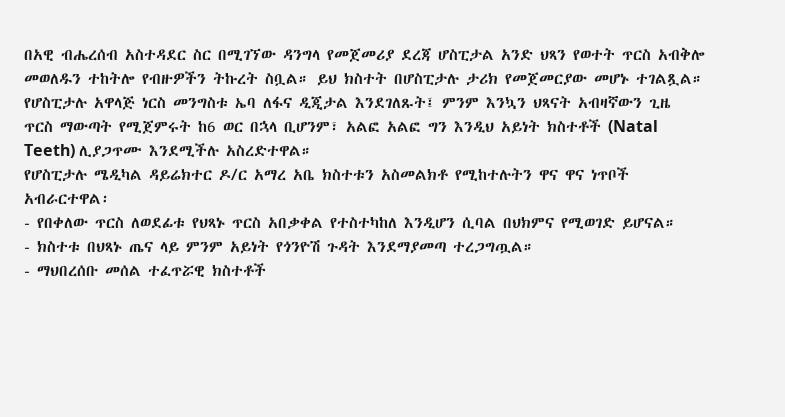በአዊ ብሔረሰብ አስተዳደር ስር በሚገኘው ዳንግላ የመጀመሪያ ደረጃ ሆስፒታል አንድ ህጻን የወተት ጥርስ አብቅሎ መወለዱን ተከትሎ የብዙዎችን ትኩረት ስቧል። ይህ ክስተት በሆስፒታሉ ታሪክ የመጀመርያው መሆኑ ተገልጿል።
የሆስፒታሉ አዋላጅ ነርስ መንግስቱ ኤባ ለፋና ዲጂታል እንደገለጹት፤ ምንም እንኳን ህጻናት አብዛኛውን ጊዜ ጥርስ ማውጣት የሚጀምሩት ከ6 ወር በኋላ ቢሆንም፣ አልፎ አልፎ ግን እንዲህ አይነት ክስተቶች (Natal Teeth) ሊያጋጥሙ እንደሚችሉ አስረድተዋል።
የሆስፒታሉ ሜዲካል ዳይሬክተር ዶ/ር አማረ አቤ ክስተቱን አስመልክቶ የሚከተሉትን ዋና ዋና ነጥቦች አብራርተዋል፡
- የበቀለው ጥርስ ለወደፊቱ የህጻኑ ጥርስ አበቃቀል የተስተካከለ እንዲሆን ሲባል በህክምና የሚወገድ ይሆናል።
- ክስተቱ በህጻኑ ጤና ላይ ምንም አይነት የጎንዮሽ ጉዳት እንደማያመጣ ተረጋግጧል።
- ማህበረሰቡ መሰል ተፈጥሯዊ ክስተቶች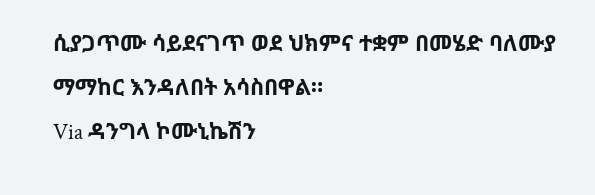ሲያጋጥሙ ሳይደናገጥ ወደ ህክምና ተቋም በመሄድ ባለሙያ ማማከር እንዳለበት አሳስበዋል።
Via ዳንግላ ኮሙኒኬሽን